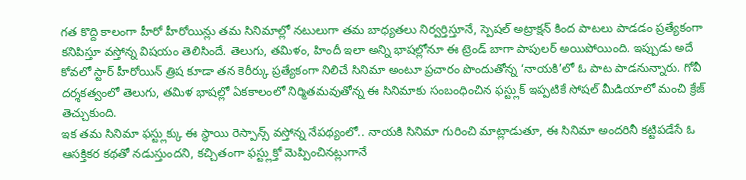గత కొద్ది కాలంగా హీరో హీరోయిన్లు తమ సినిమాల్లో నటులుగా తమ బాధ్యతలు నిర్వర్తిస్తూనే, స్పెషల్ అట్రాక్షన్ కింద పాటలు పాడడం ప్రత్యేకంగా కనిపిస్తూ వస్తోన్న విషయం తెలిసిందే. తెలుగు, తమిళం, హిందీ ఇలా అన్ని భాషల్లోనూ ఈ ట్రెండ్ బాగా పాపులర్ అయిపోయింది. ఇప్పుడు అదే కోవలో స్టార్ హీరోయిన్ త్రిష కూడా తన కెరీర్కు ప్రత్యేకంగా నిలిచే సినిమా అంటూ ప్రచారం పొందుతోన్న ‘నాయకి’లో ఓ పాట పాడనున్నారు. గోవీ దర్శకత్వంలో తెలుగు, తమిళ భాషల్లో ఏకకాలంలో నిర్మితమవుతోన్న ఈ సినిమాకు సంబంధించిన ఫస్ట్లుక్ ఇప్పటికే సోషల్ మీడియాలో మంచి క్రేజ్ తెచ్చుకుంది.
ఇక తమ సినిమా ఫస్ట్లుక్కు ఈ స్థాయి రెస్పాన్స్ వస్తోన్న నేపథ్యంలో.. నాయకి సినిమా గురించి మాట్లాడుతూ, ఈ సినిమా అందరినీ కట్టిపడేసే ఓ ఆసక్తికర కథతో నడుస్తుందని, కచ్చితంగా ఫస్ట్లుక్తో మెప్పించినట్లుగానే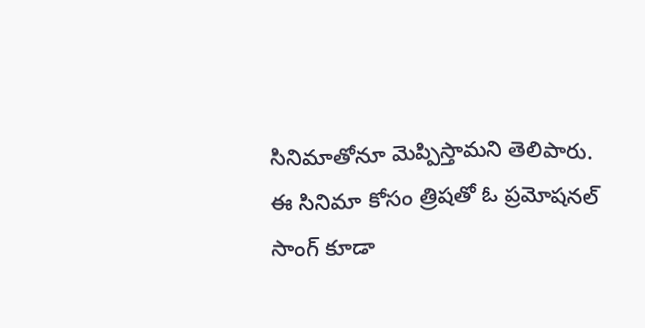సినిమాతోనూ మెప్పిస్తామని తెలిపారు. ఈ సినిమా కోసం త్రిషతో ఓ ప్రమోషనల్ సాంగ్ కూడా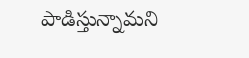పాడిస్తున్నామని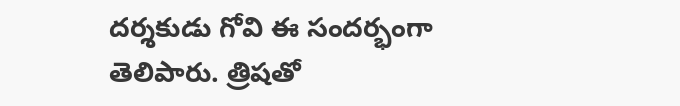దర్శకుడు గోవి ఈ సందర్భంగా తెలిపారు. త్రిషతో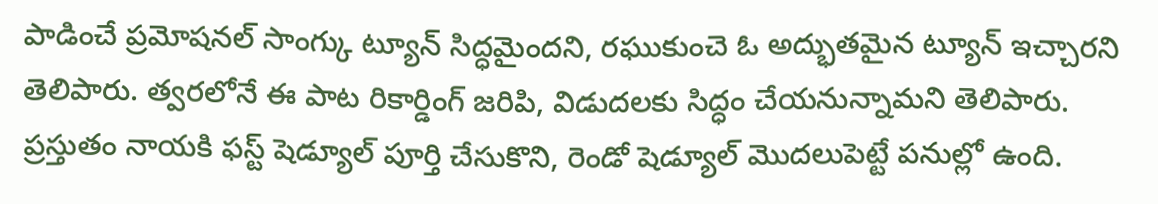పాడించే ప్రమోషనల్ సాంగ్కు ట్యూన్ సిద్ధమైందని, రఘుకుంచె ఓ అద్భుతమైన ట్యూన్ ఇచ్చారని తెలిపారు. త్వరలోనే ఈ పాట రికార్డింగ్ జరిపి, విడుదలకు సిద్ధం చేయనున్నామని తెలిపారు. ప్రస్తుతం నాయకి ఫస్ట్ షెడ్యూల్ పూర్తి చేసుకొని, రెండో షెడ్యూల్ మొదలుపెట్టే పనుల్లో ఉంది.